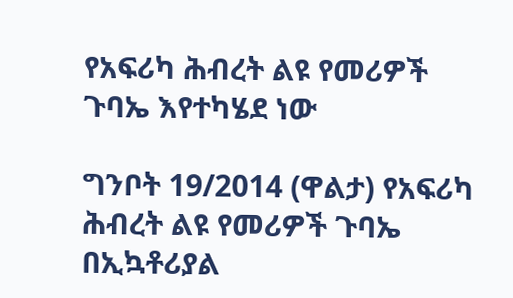የአፍሪካ ሕብረት ልዩ የመሪዎች ጉባኤ እየተካሄደ ነው

ግንቦት 19/2014 (ዋልታ) የአፍሪካ ሕብረት ልዩ የመሪዎች ጉባኤ በኢኳቶሪያል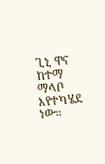ጊኒ ዋና ከተማ ማላቦ እየተካሄደ ነው።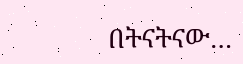በትናትናው…